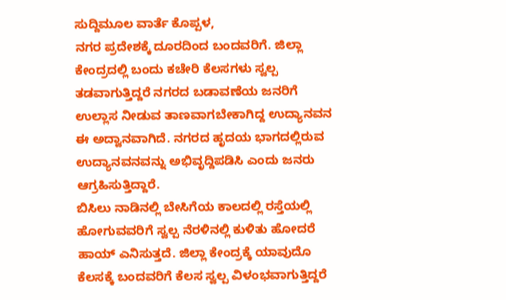ಸುದ್ದಿಮೂಲ ವಾರ್ತೆ ಕೊಪ್ಪಳ,
ನಗರ ಪ್ರದೇಶಕ್ಕೆ ದೂರದಿಂದ ಬಂದವರಿಗೆ. ಜಿಲ್ಲಾ ಕೇಂದ್ರದಲ್ಲಿ ಬಂದು ಕಚೇರಿ ಕೆಲಸಗಳು ಸ್ವಲ್ಪ ತಡವಾಗುತ್ತಿದ್ದರೆ ನಗರದ ಬಡಾವಣೆಯ ಜನರಿಗೆ ಉಲ್ಲಾಸ ನೀಡುವ ತಾಣವಾಗಬೇಕಾಗಿದ್ದ ಉದ್ಯಾನವನ ಈ ಅದ್ವಾನವಾಗಿದೆ. ನಗರದ ಹೃದಯ ಭಾಗದಲ್ಲಿರುವ ಉದ್ಯಾನವನವನ್ನು ಅಭಿವೃದ್ದಿಪಡಿಸಿ ಎಂದು ಜನರು ಆಗ್ರಹಿಸುತ್ತಿದ್ದಾರೆ.
ಬಿಸಿಲು ನಾಡಿನಲ್ಲಿ ಬೇಸಿಗೆಯ ಕಾಲದಲ್ಲಿ ರಸ್ತೆಯಲ್ಲಿ ಹೋಗುವವರಿಗೆ ಸ್ವಲ್ಪ ನೆರಳಿನಲ್ಲಿ ಕುಳಿತು ಹೋದರೆ ಹಾಯ್ ಎನಿಸುತ್ತದೆ. ಜಿಲ್ಲಾ ಕೇಂದ್ರಕ್ಕೆ ಯಾವುದೊ ಕೆಲಸಕ್ಕೆ ಬಂದವರಿಗೆ ಕೆಲಸ ಸ್ವಲ್ಪ ವಿಳಂಭವಾಗುತ್ತಿದ್ದರೆ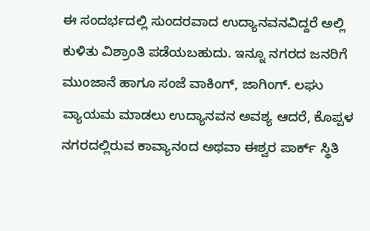ಈ ಸಂದರ್ಭದಲ್ಲಿ ಸುಂದರವಾದ ಉದ್ಯಾನವನವಿದ್ದರೆ ಅಲ್ಲಿ ಕುಳಿತು ವಿಶ್ರಾಂತಿ ಪಡೆಯಬಹುದು. ಇನ್ನೂ ನಗರದ ಜನರಿಗೆ ಮುಂಜಾನೆ ಹಾಗೂ ಸಂಜೆ ವಾಕಿಂಗ್, ಜಾಗಿಂಗ್. ಲಘು ವ್ಯಾಯಮ ಮಾಡಲು ಉದ್ಯಾನವನ ಅವಶ್ಯ ಆದರೆ, ಕೊಪ್ಪಳ ನಗರದಲ್ಲಿರುವ ಕಾವ್ಯಾನಂದ ಅಥವಾ ಈಶ್ವರ ಪಾರ್ಕ್ ಸ್ಥಿತಿ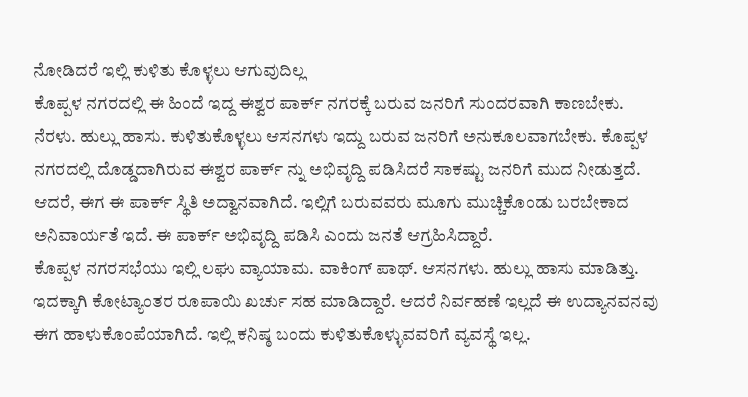ನೋಡಿದರೆ ಇಲ್ಲಿ ಕುಳಿತು ಕೊಳ್ಳಲು ಆಗುವುದಿಲ್ಲ
ಕೊಪ್ಪಳ ನಗರದಲ್ಲಿ ಈ ಹಿಂದೆ ಇದ್ದ ಈಶ್ವರ ಪಾರ್ಕ್ ನಗರಕ್ಕೆ ಬರುವ ಜನರಿಗೆ ಸುಂದರವಾಗಿ ಕಾಣಬೇಕು. ನೆರಳು. ಹುಲ್ಲು ಹಾಸು. ಕುಳಿತುಕೊಳ್ಳಲು ಆಸನಗಳು ಇದ್ದು ಬರುವ ಜನರಿಗೆ ಅನುಕೂಲವಾಗಬೇಕು. ಕೊಪ್ಪಳ ನಗರದಲ್ಲಿ ದೊಡ್ಡದಾಗಿರುವ ಈಶ್ವರ ಪಾರ್ಕ್ ನ್ನು ಅಭಿವೃದ್ದಿ ಪಡಿಸಿದರೆ ಸಾಕಷ್ಟು ಜನರಿಗೆ ಮುದ ನೀಡುತ್ತದೆ. ಆದರೆ, ಈಗ ಈ ಪಾರ್ಕ್ ಸ್ಥಿತಿ ಅದ್ವಾನವಾಗಿದೆ. ಇಲ್ಲಿಗೆ ಬರುವವರು ಮೂಗು ಮುಚ್ಚಿಕೊಂಡು ಬರಬೇಕಾದ ಅನಿವಾರ್ಯತೆ ಇದೆ. ಈ ಪಾರ್ಕ್ ಅಭಿವೃದ್ದಿ ಪಡಿಸಿ ಎಂದು ಜನತೆ ಆಗ್ರಹಿಸಿದ್ದಾರೆ.
ಕೊಪ್ಪಳ ನಗರಸಭೆಯು ಇಲ್ಲಿ ಲಘು ವ್ಯಾಯಾಮ. ವಾಕಿಂಗ್ ಪಾಥ್. ಆಸನಗಳು. ಹುಲ್ಲು ಹಾಸು ಮಾಡಿತ್ತು. ಇದಕ್ಕಾಗಿ ಕೋಟ್ಯಾಂತರ ರೂಪಾಯಿ ಖರ್ಚು ಸಹ ಮಾಡಿದ್ದಾರೆ. ಆದರೆ ನಿರ್ವಹಣೆ ಇಲ್ಲದೆ ಈ ಉದ್ಯಾನವನವು ಈಗ ಹಾಳುಕೊಂಪೆಯಾಗಿದೆ. ಇಲ್ಲಿ ಕನಿಷ್ಠ ಬಂದು ಕುಳಿತುಕೊಳ್ಳುವವರಿಗೆ ವ್ಯವಸ್ಥೆ ಇಲ್ಲ.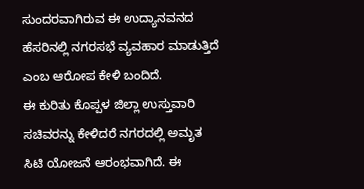ಸುಂದರವಾಗಿರುವ ಈ ಉದ್ಯಾನವನದ ಹೆಸರಿನಲ್ಲಿ ನಗರಸಭೆ ವ್ಯವಹಾರ ಮಾಡುತ್ತಿದೆ ಎಂಬ ಆರೋಪ ಕೇಳಿ ಬಂದಿದೆ.
ಈ ಕುರಿತು ಕೊಪ್ಪಳ ಜಿಲ್ಲಾ ಉಸ್ತುವಾರಿ ಸಚಿವರನ್ನು ಕೇಳಿದರೆ ನಗರದಲ್ಲಿ ಅಮೃತ ಸಿಟಿ ಯೋಜನೆ ಆರಂಭವಾಗಿದೆ. ಈ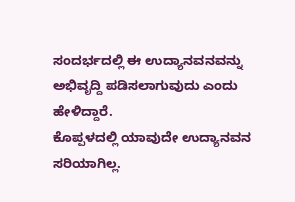ಸಂದರ್ಭದಲ್ಲಿ ಈ ಉದ್ಯಾನವನವನ್ನು ಅಭಿವೃದ್ದಿ ಪಡಿಸಲಾಗುವುದು ಎಂದು ಹೇಳಿದ್ದಾರೆ.
ಕೊಪ್ಪಳದಲ್ಲಿ ಯಾವುದೇ ಉದ್ಯಾನವನ ಸರಿಯಾಗಿಲ್ಲ.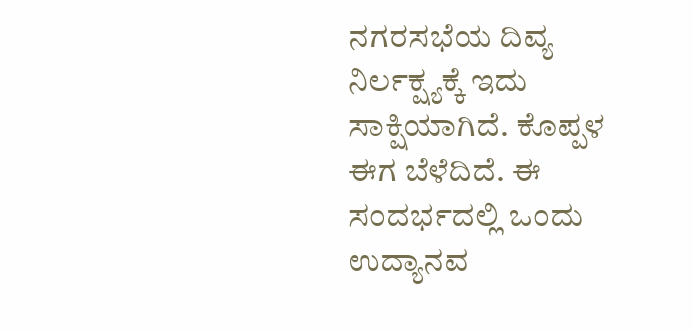ನಗರಸಭೆಯ ದಿವ್ಯ ನಿರ್ಲಕ್ಷ್ಯಕ್ಕೆ ಇದು ಸಾಕ್ಷಿಯಾಗಿದೆ. ಕೊಪ್ಪಳ ಈಗ ಬೆಳೆದಿದೆ. ಈ ಸಂದರ್ಭದಲ್ಲಿ ಒಂದು ಉದ್ಯಾನವ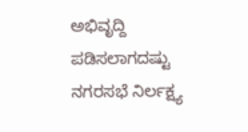ಅಭಿವೃದ್ದಿ ಪಡಿಸಲಾಗದಷ್ಟು ನಗರಸಭೆ ನಿರ್ಲಕ್ಷ್ಯ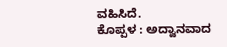ವಹಿಸಿದೆ.
ಕೊಪ್ಪಳ : ಅದ್ವಾನವಾದ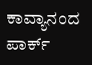ಕಾವ್ಯಾನಂದ ಪಾರ್ಕ್